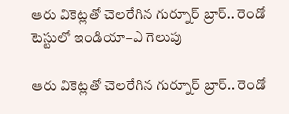ఆరు వికెట్లతో చెలరేగిన గుర్నూర్ బ్రార్.. రెండో టెస్టులో ఇండియా–ఎ గెలుపు

ఆరు వికెట్లతో చెలరేగిన గుర్నూర్ బ్రార్.. రెండో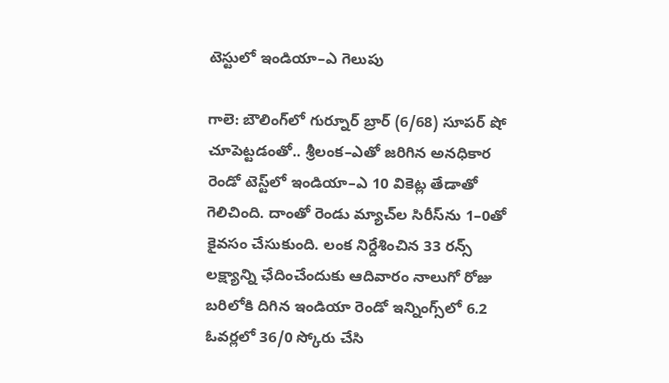టెస్టులో ఇండియా–ఎ గెలుపు

గాలె: బౌలింగ్‌‌‌‌లో గుర్నూర్‌‌‌‌ బ్రార్‌‌‌‌ (6/68) సూపర్‌‌‌‌ షో చూపెట్టడంతో.. శ్రీలంక–ఎతో జరిగిన అనధికార రెండో టెస్ట్‌‌‌‌లో ఇండియా–ఎ 10 వికెట్ల తేడాతో గెలిచింది. దాంతో రెండు మ్యాచ్‌‌‌‌ల సిరీస్‌‌‌‌ను 1–0తో కైవసం చేసుకుంది. లంక నిర్దేశించిన 33 రన్స్‌‌‌‌ లక్ష్యాన్ని ఛేదించేందుకు ఆదివారం నాలుగో రోజు బరిలోకి దిగిన ఇండియా రెండో ఇన్నింగ్స్‌‌‌‌లో 6.2 ఓవర్లలో 36/0 స్కోరు చేసి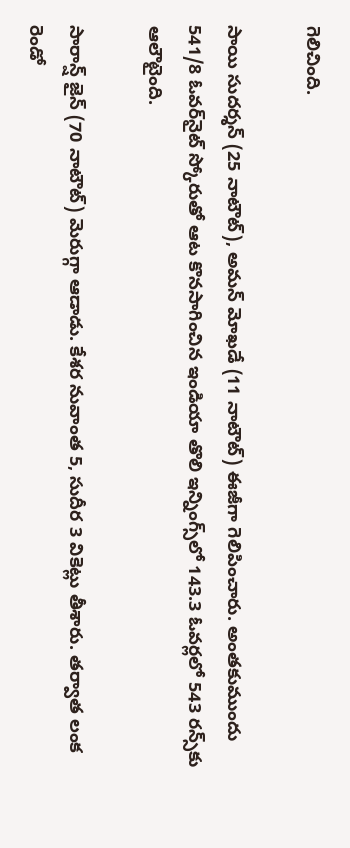గెలిచింది.

సాయి సుదర్శన్‌‌‌‌ (25 నాటౌట్‌‌‌‌), అమన్‌‌‌‌ మోఖడే (11 నాటౌట్‌‌‌‌) ఈజీగా గెలిపించారు. అంతకుముందు 541/8 ఓవర్‌‌‌‌నైట్‌‌‌‌ స్కోరుతో ఆట కొనసాగించిన ఇండియా తొలి ఇన్నింగ్స్‌‌‌‌లో 143.3 ఓవర్లలో 543 రన్స్‌‌‌‌కు ఆలౌటైంది.

సారాన్ష్‌‌‌‌ జైన్‌‌‌‌ (70 నాటౌట్‌‌‌‌) మెరుగ్గా ఆడాడు. కేశర నువాంత 5, సుదీర 3 వికెట్లు తీశారు. తర్వాత లంక రెండో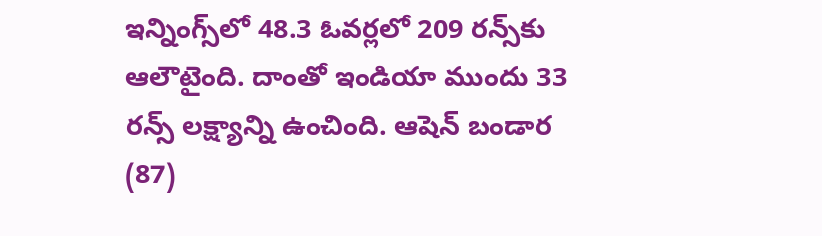ఇన్నింగ్స్‌‌‌‌లో 48.3 ఓవర్లలో 209 రన్స్‌‌‌‌కు ఆలౌటైంది. దాంతో ఇండియా ముందు 33 రన్స్‌‌‌‌ లక్ష్యాన్ని ఉంచింది. ఆషెన్‌‌‌‌ బండార (87)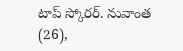టాప్‌‌‌‌ స్కోరర్‌‌‌‌. నువాంత (26),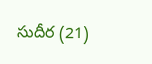సుదీర (21)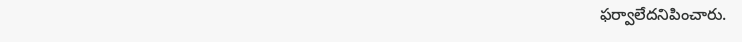ఫర్వాలేదనిపించారు.